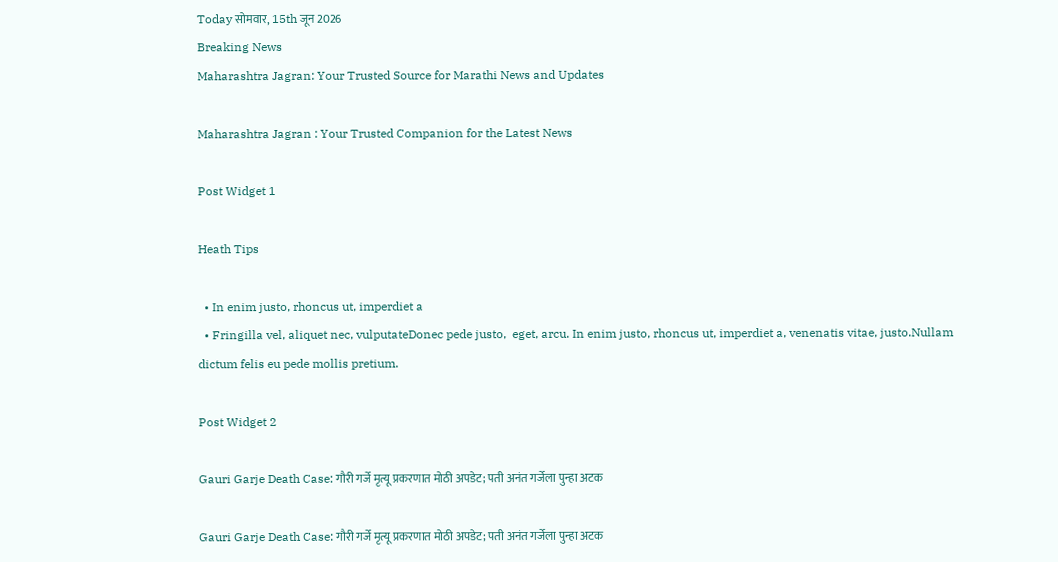Today सोमवार, 15th जून 2026
Breaking News
Maharashtra Jagran: Your Trusted Source for Marathi News and Updates

Maharashtra Jagran : Your Trusted Companion for the Latest News

Post Widget 1

Heath Tips

  • In enim justo, rhoncus ut, imperdiet a
  • Fringilla vel, aliquet nec, vulputateDonec pede justo,  eget, arcu. In enim justo, rhoncus ut, imperdiet a, venenatis vitae, justo.Nullam dictum felis eu pede mollis pretium.

Post Widget 2

Gauri Garje Death Case: गौरी गर्जे मृत्यू प्रकरणात मोठी अपडेट; पती अनंत गर्जेला पुन्हा अटक

Gauri Garje Death Case: गौरी गर्जे मृत्यू प्रकरणात मोठी अपडेट; पती अनंत गर्जेला पुन्हा अटक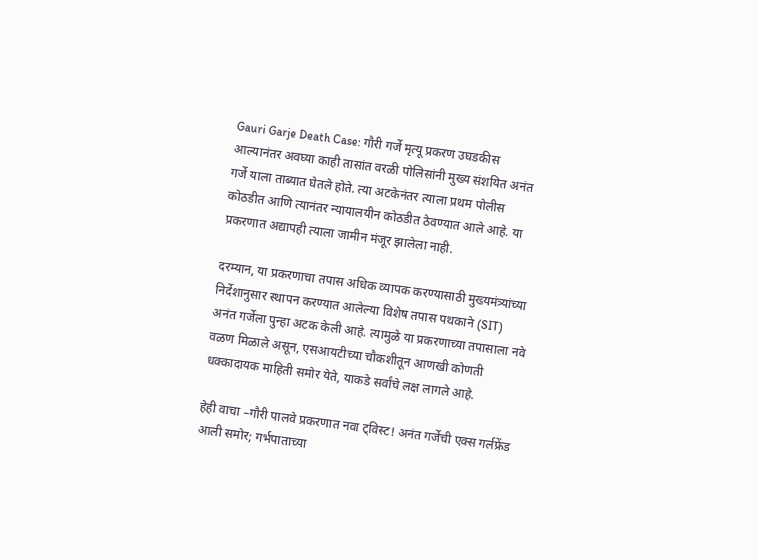Gauri Garje Death Case: गौरी गर्जे मृत्यू प्रकरण उघडकीस आल्यानंतर अवघ्या काही तासांत वरळी पोलिसांनी मुख्य संशयित अनंत गर्जे याला ताब्यात घेतले होते. त्या अटकेनंतर त्याला प्रथम पोलीस कोठडीत आणि त्यानंतर न्यायालयीन कोठडीत ठेवण्यात आले आहे. या प्रकरणात अद्यापही त्याला जामीन मंजूर झालेला नाही.

दरम्यान, या प्रकरणाचा तपास अधिक व्यापक करण्यासाठी मुख्यमंत्र्यांच्या निर्देशानुसार स्थापन करण्यात आलेल्या विशेष तपास पथकाने (SIT) अनंत गर्जेला पुन्हा अटक केली आहे. त्यामुळे या प्रकरणाच्या तपासाला नवे वळण मिळाले असून, एसआयटीच्या चौकशीतून आणखी कोणती धक्कादायक माहिती समोर येते, याकडे सर्वांचे लक्ष लागले आहे.

हेही वाचा –गौरी पालवे प्रकरणात नवा ट्विस्ट! अनंत गर्जेची एक्स गर्लफ्रेंड आली समोर; गर्भपाताच्या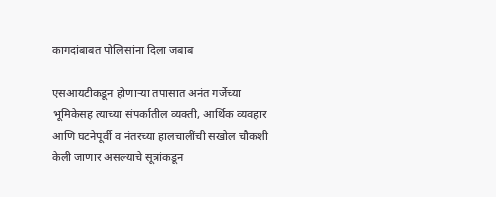कागदांबाबत पोलिसांना दिला जबाब

एसआयटीकडून होणाऱ्या तपासात अनंत गर्जेच्या भूमिकेसह त्याच्या संपर्कातील व्यक्ती, आर्थिक व्यवहार आणि घटनेपूर्वी व नंतरच्या हालचालींची सखोल चौकशी केली जाणार असल्याचे सूत्रांकडून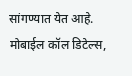सांगण्यात येत आहे. मोबाईल कॉल डिटेल्स,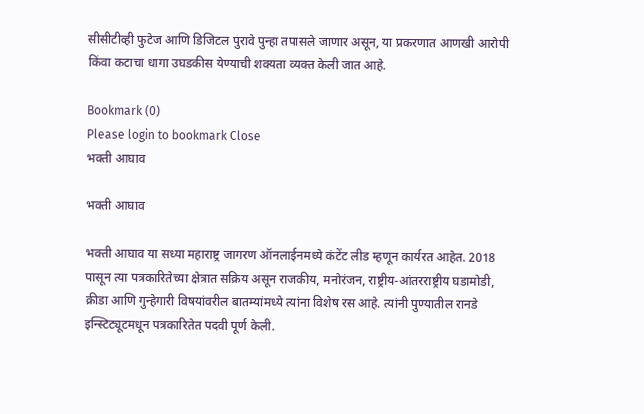सीसीटीव्ही फुटेज आणि डिजिटल पुरावे पुन्हा तपासले जाणार असून, या प्रकरणात आणखी आरोपी किंवा कटाचा धागा उघडकीस येण्याची शक्यता व्यक्त केली जात आहे.

Bookmark (0)
Please login to bookmark Close
भक्ती आघाव

भक्ती आघाव

भक्ती आघाव या सध्या महाराष्ट्र जागरण ऑनलाईनमध्ये कंटेंट लीड म्हणून कार्यरत आहेत. 2018 पासून त्या पत्रकारितेच्या क्षेत्रात सक्रिय असून राजकीय, मनोरंजन, राष्ट्रीय-आंतरराष्ट्रीय घडामोडी, क्रीडा आणि गुन्हेगारी विषयांवरील बातम्यांमध्ये त्यांना विशेष रस आहे. त्यांनी पुण्यातील रानडे इन्स्टिट्यूटमधून पत्रकारितेत पदवी पूर्ण केली.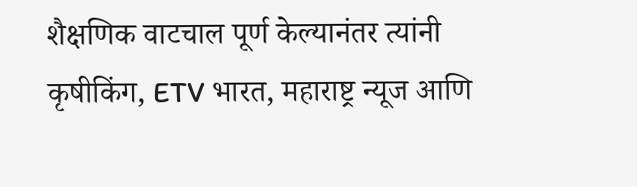शैक्षणिक वाटचाल पूर्ण केल्यानंतर त्यांनी कृषीकिंग, ETV भारत, महाराष्ट्र न्यूज आणि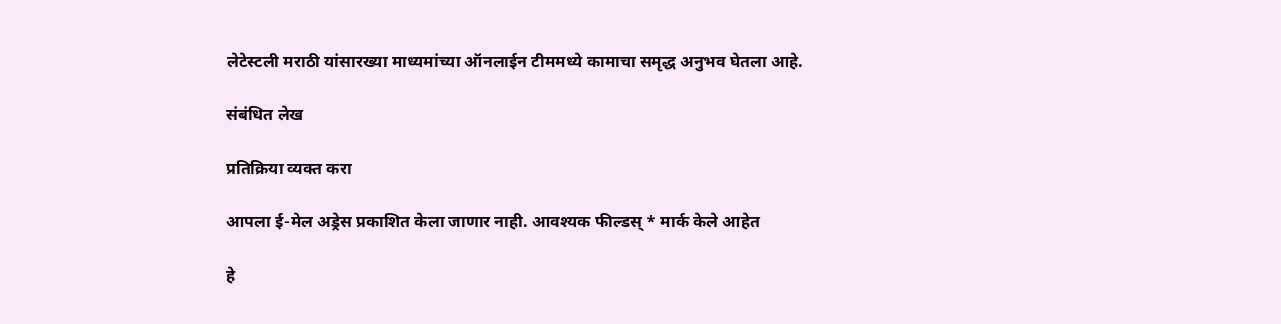लेटेस्टली मराठी यांसारख्या माध्यमांच्या ऑनलाईन टीममध्ये कामाचा समृद्ध अनुभव घेतला आहे.

संबंधित लेख

प्रतिक्रिया व्यक्त करा

आपला ई-मेल अड्रेस प्रकाशित केला जाणार नाही. आवश्यक फील्डस् * मार्क केले आहेत

हे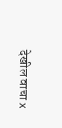देखील वाचा x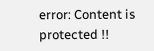error: Content is protected !!